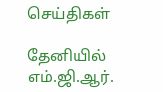செய்திகள்

தேனியில் எம்.ஜி.ஆர்.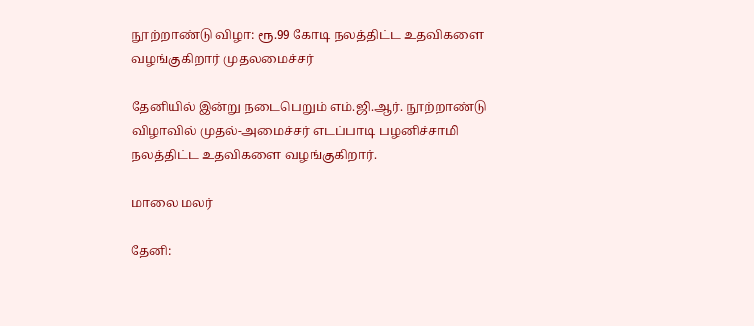நூற்றாண்டு விழா: ரூ.99 கோடி நலத்திட்ட உதவிகளை வழங்குகிறார் முதலமைச்சர்

தேனியில் இன்று நடைபெறும் எம்.ஜி.ஆர். நூற்றாண்டு விழாவில் முதல்-அமைச்சர் எடப்பாடி பழனிச்சாமி நலத்திட்ட உதவிகளை வழங்குகிறார்.

மாலை மலர்

தேனி: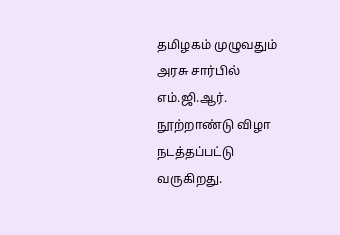தமிழகம் முழுவதும் அரசு சார்பில் எம்.ஜி.ஆர். நூற்றாண்டு விழா நடத்தப்பட்டு வருகிறது.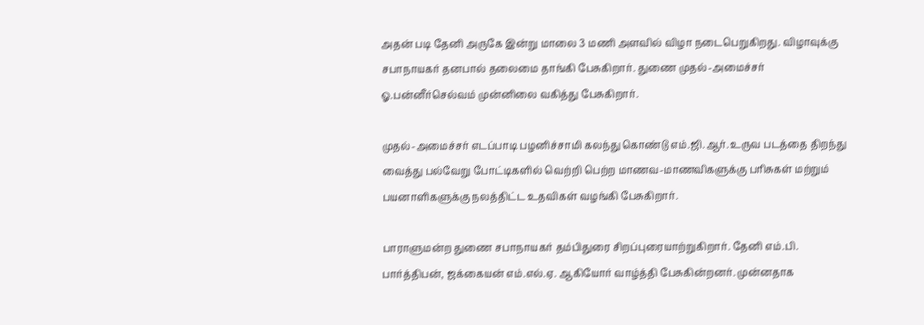அதன் படி தேனி அருகே இன்று மாலை 3 மணி அளவில் விழா நடைபெறுகிறது. விழாவுக்கு சபாநாயகர் தனபால் தலைமை தாங்கி பேசுகிறார். துணை முதல்-அமைச்சர் ஓ.பன்னீர்செல்வம் முன்னிலை வகித்து பேசுகிறார்.

முதல்-அமைச்சர் எடப்பாடி பழனிச்சாமி கலந்து கொண்டு எம்.ஜி.ஆர். உருவ படத்தை திறந்து வைத்து பல்வேறு போட்டிகளில் வெற்றி பெற்ற மாணவ-மாணவிகளுக்கு பரிசுகள் மற்றும் பயனாளிகளுக்கு நலத்திட்ட உதவிகள் வழங்கி பேசுகிறார்.

பாராளுமன்ற துணை சபாநாயகர் தம்பிதுரை சிறப்புரையாற்றுகிறார். தேனி எம்.பி. பார்த்திபன், ஜக்கையன் எம்.எல்.ஏ. ஆகியோர் வாழ்த்தி பேசுகின்றனர். முன்னதாக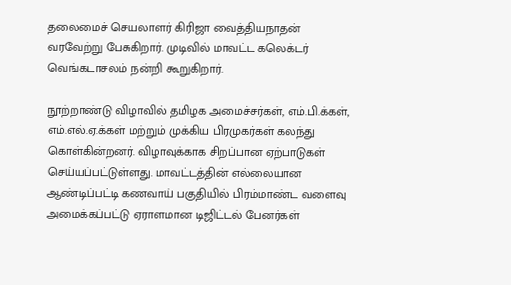தலைமைச் செயலாளர் கிரிஜா வைத்தியநாதன் வரவேற்று பேசுகிறார். முடிவில் மாவட்ட கலெக்டர் வெங்கடாசலம் நன்றி கூறுகிறார்.

நூற்றாண்டு விழாவில் தமிழக அமைச்சர்கள், எம்.பி.க்கள், எம்.எல்.ஏ.க்கள் மற்றும் முக்கிய பிரமுகர்கள் கலந்து கொள்கின்றனர். விழாவுக்காக சிறப்பான ஏற்பாடுகள் செய்யப்பட்டுள்ளது. மாவட்டத்தின் எல்லையான ஆண்டிப்பட்டி கணவாய் பகுதியில் பிரம்மாண்ட வளைவு அமைக்கப்பட்டு ஏராளமான டிஜிட்டல் பேனர்கள்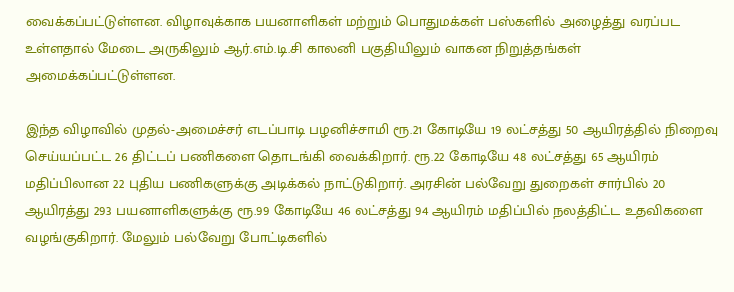வைக்கப்பட்டுள்ளன. விழாவுக்காக பயனாளிகள் மற்றும் பொதுமக்கள் பஸ்களில் அழைத்து வரப்பட உள்ளதால் மேடை அருகிலும் ஆர்.எம்.டி.சி காலனி பகுதியிலும் வாகன நிறுத்தங்கள் அமைக்கப்பட்டுள்ளன.

இந்த விழாவில் முதல்-அமைச்சர் எடப்பாடி பழனிச்சாமி ரூ.21 கோடியே 19 லட்சத்து 50 ஆயிரத்தில் நிறைவு செய்யப்பட்ட 26 திட்டப் பணிகளை தொடங்கி வைக்கிறார். ரூ.22 கோடியே 48 லட்சத்து 65 ஆயிரம் மதிப்பிலான 22 புதிய பணிகளுக்கு அடிக்கல் நாட்டுகிறார். அரசின் பல்வேறு துறைகள் சார்பில் 20 ஆயிரத்து 293 பயனாளிகளுக்கு ரூ.99 கோடியே 46 லட்சத்து 94 ஆயிரம் மதிப்பில் நலத்திட்ட உதவிகளை வழங்குகிறார். மேலும் பல்வேறு போட்டிகளில்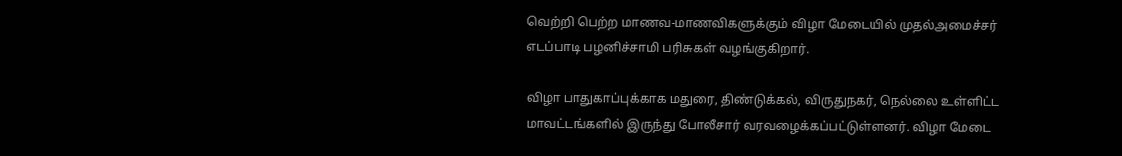வெற்றி பெற்ற மாணவ-மாணவிகளுக்கும் விழா மேடையில் முதல்அமைச்சர் எடப்பாடி பழனிச்சாமி பரிசுகள் வழங்குகிறார்.

விழா பாதுகாப்புக்காக மதுரை, திண்டுக்கல், விருதுநகர், நெல்லை உள்ளிட்ட மாவட்டங்களில் இருந்து போலீசார் வரவழைக்கப்பட்டுள்ளனர். விழா மேடை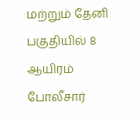மற்றும் தேனி பகுதியில் 8 ஆயிரம் போலீசார்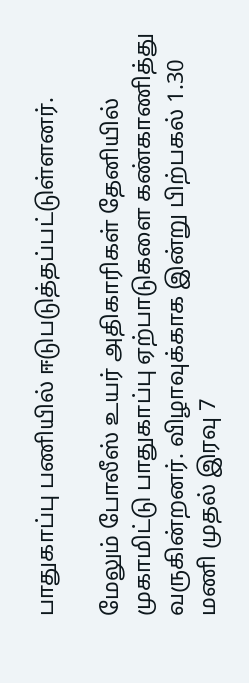பாதுகாப்பு பணியில் ஈடுபடுத்தப்பட்டுள்ளனர்.

மேலும் போலீஸ் உயர் அதிகாரிகள் தேனியில் முகாமிட்டு பாதுகாப்பு ஏற்பாடுகளை கண்காணித்து வருகின்றனர். விழாவுக்காக இன்று பிற்பகல் 1.30 மணி முதல் இரவு 7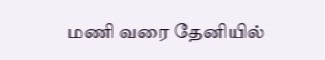மணி வரை தேனியில்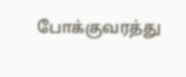போக்குவரத்து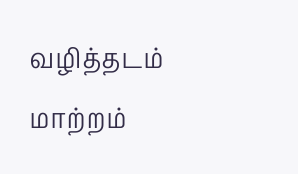வழித்தடம் மாற்றம்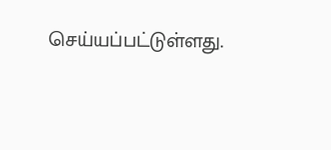செய்யப்பட்டுள்ளது.